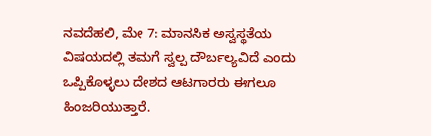ನವದೆಹಲಿ, ಮೇ 7: ಮಾನಸಿಕ ಅಸ್ವಸ್ಥತೆಯ ವಿಷಯದಲ್ಲಿ ತಮಗೆ ಸ್ವಲ್ಪ ದೌರ್ಬಲ್ಯವಿದೆ ಎಂದು ಒಪ್ಪಿಕೊಳ್ಳಲು ದೇಶದ ಆಟಗಾರರು ಈಗಲೂ ಹಿಂಜರಿಯುತ್ತಾರೆ.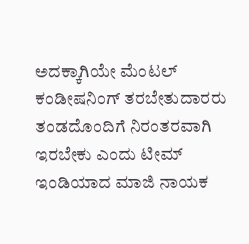ಅದಕ್ಕಾಗಿಯೇ ಮೆಂಟಲ್ ಕಂಡೀಷನಿಂಗ್ ತರಬೇತುದಾರರು ತಂಡದೊಂದಿಗೆ ನಿರಂತರವಾಗಿ ಇರಬೇಕು ಎಂದು ಟೀಮ್ ಇಂಡಿಯಾದ ಮಾಜಿ ನಾಯಕ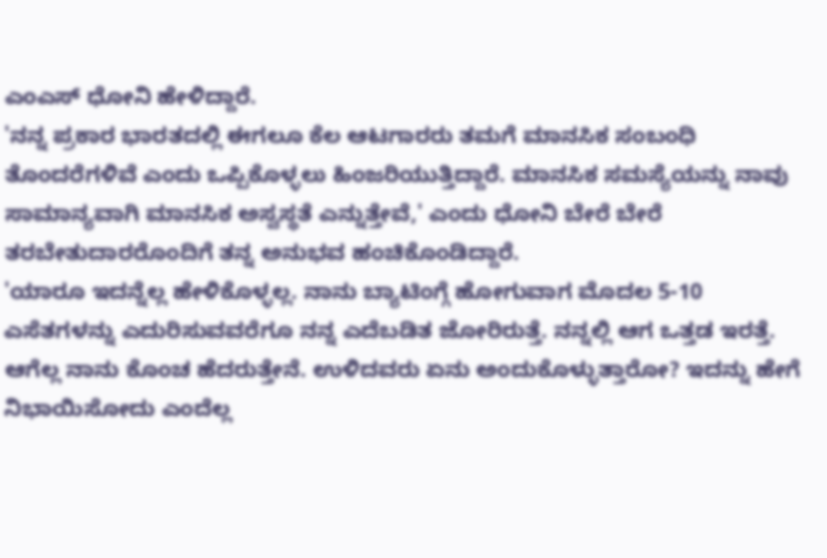ಎಂಎಸ್ ಧೋನಿ ಹೇಳಿದ್ದಾರೆ.
'ನನ್ನ ಪ್ರಕಾರ ಭಾರತದಲ್ಲಿ ಈಗಲೂ ಕೆಲ ಆಟಗಾರರು ತಮಗೆ ಮಾನಸಿಕ ಸಂಬಂಧಿ ತೊಂದರೆಗಳಿವೆ ಎಂದು ಒಪ್ಪಿಕೊಳ್ಳಲು ಹಿಂಜರಿಯುತ್ತಿದ್ದಾರೆ. ಮಾನಸಿಕ ಸಮಸ್ಯೆಯನ್ನು ನಾವು ಸಾಮಾನ್ಯವಾಗಿ ಮಾನಸಿಕ ಅಸ್ವಸ್ಥತೆ ಎನ್ನುತ್ತೇವೆ,' ಎಂದು ಧೋನಿ ಬೇರೆ ಬೇರೆ ತರಬೇತುದಾರರೊಂದಿಗೆ ತನ್ನ ಅನುಭವ ಹಂಚಿಕೊಂಡಿದ್ದಾರೆ.
'ಯಾರೂ ಇದನ್ನೆಲ್ಲ ಹೇಳಿಕೊಳ್ಳಲ್ಲ. ನಾನು ಬ್ಯಾಟಿಂಗ್ಗೆ ಹೋಗುವಾಗ ಮೊದಲ 5-10 ಎಸೆತಗಳನ್ನು ಎದುರಿಸುವವರೆಗೂ ನನ್ನ ಎದೆಬಡಿತ ಜೋರಿರುತ್ತೆ. ನನ್ನಲ್ಲಿ ಆಗ ಒತ್ತಡ ಇರತ್ತೆ. ಆಗೆಲ್ಲ ನಾನು ಕೊಂಚ ಹೆದರುತ್ತೇನೆ. ಉಳಿದವರು ಏನು ಅಂದುಕೊಳ್ಳುತ್ತಾರೋ? ಇದನ್ನು ಹೇಗೆ ನಿಭಾಯಿಸೋದು ಎಂದೆಲ್ಲ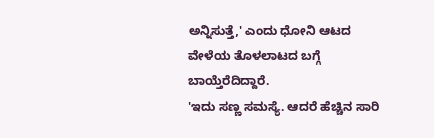ಅನ್ನಿಸುತ್ತೆ,' ಎಂದು ಧೋನಿ ಆಟದ ವೇಳೆಯ ತೊಳಲಾಟದ ಬಗ್ಗೆ ಬಾಯ್ತೆರೆದಿದ್ದಾರೆ.
'ಇದು ಸಣ್ಣ ಸಮಸ್ಯೆ. ಆದರೆ ಹೆಚ್ಚಿನ ಸಾರಿ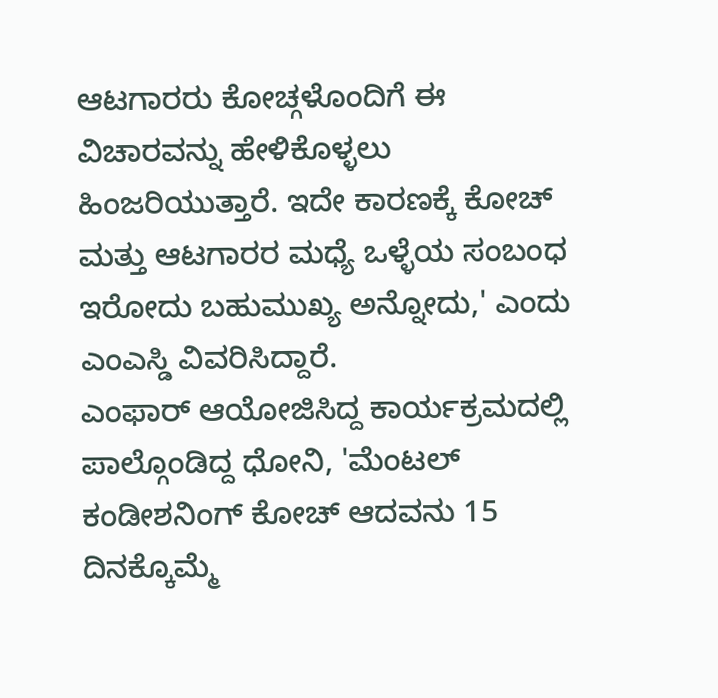ಆಟಗಾರರು ಕೋಚ್ಗಳೊಂದಿಗೆ ಈ ವಿಚಾರವನ್ನು ಹೇಳಿಕೊಳ್ಳಲು ಹಿಂಜರಿಯುತ್ತಾರೆ. ಇದೇ ಕಾರಣಕ್ಕೆ ಕೋಚ್ ಮತ್ತು ಆಟಗಾರರ ಮಧ್ಯೆ ಒಳ್ಳೆಯ ಸಂಬಂಧ ಇರೋದು ಬಹುಮುಖ್ಯ ಅನ್ನೋದು,' ಎಂದು ಎಂಎಸ್ಡಿ ವಿವರಿಸಿದ್ದಾರೆ.
ಎಂಫಾರ್ ಆಯೋಜಿಸಿದ್ದ ಕಾರ್ಯಕ್ರಮದಲ್ಲಿ ಪಾಲ್ಗೊಂಡಿದ್ದ ಧೋನಿ, 'ಮೆಂಟಲ್ ಕಂಡೀಶನಿಂಗ್ ಕೋಚ್ ಆದವನು 15 ದಿನಕ್ಕೊಮ್ಮೆ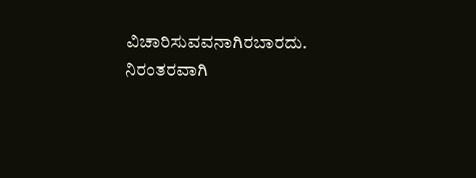ವಿಚಾರಿಸುವವನಾಗಿರಬಾರದು. ನಿರಂತರವಾಗಿ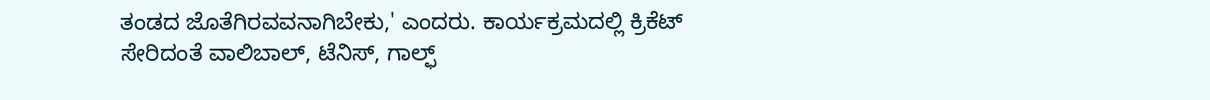ತಂಡದ ಜೊತೆಗಿರವವನಾಗಿಬೇಕು,' ಎಂದರು. ಕಾರ್ಯಕ್ರಮದಲ್ಲಿ ಕ್ರಿಕೆಟ್ ಸೇರಿದಂತೆ ವಾಲಿಬಾಲ್, ಟೆನಿಸ್, ಗಾಲ್ಫ್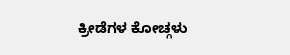ಕ್ರೀಡೆಗಳ ಕೋಚ್ಗಳು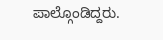ಪಾಲ್ಗೊಂಡಿದ್ದರು.